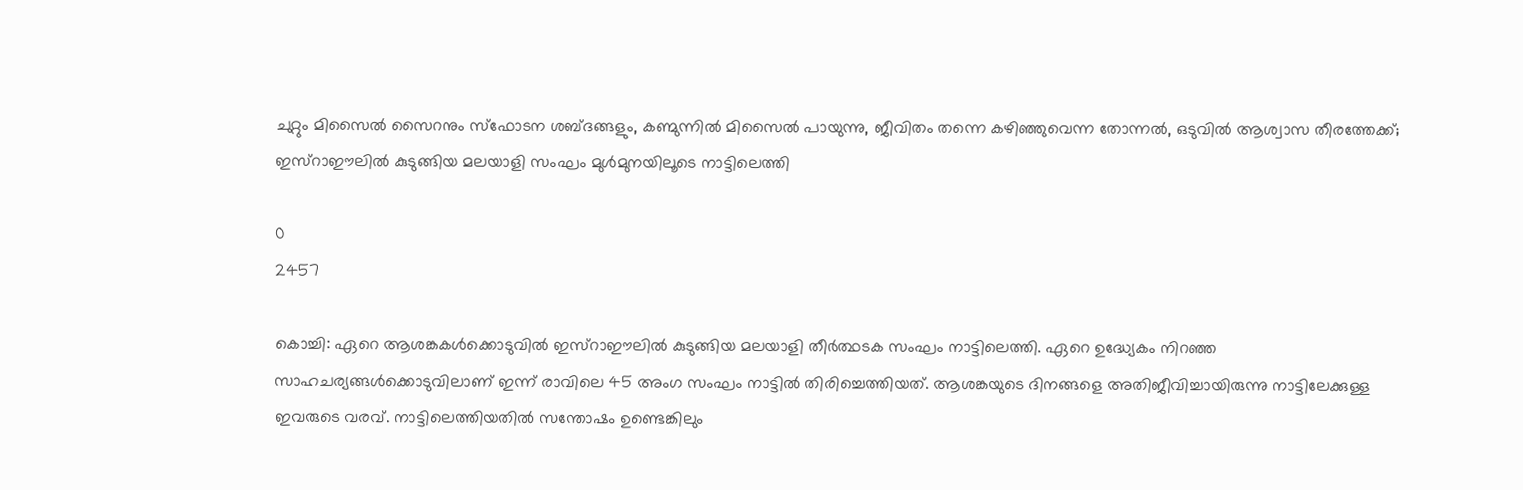ചുറ്റും മിസൈൽ സൈറനും സ്ഫോടന ശബ്ദങ്ങളും, കണ്മുന്നിൽ മിസൈൽ പായുന്നു, ജീവിതം തന്നെ കഴിഞ്ഞുവെന്ന തോന്നൽ, ഒടുവിൽ ആശ്വാസ തീരത്തേക്ക്; ഇസ്റാഈലിൽ കുടുങ്ങിയ മലയാളി സംഘം മുൾമുനയിലൂടെ നാട്ടിലെത്തി

0
2457

കൊച്ചി: ഏറെ ആശങ്കകൾക്കൊടുവിൽ ഇസ്റാഈലിൽ കുടുങ്ങിയ മലയാളി തീർത്ഥടക സംഘം നാട്ടിലെത്തി. ഏറെ ഉദ്ധ്യേകം നിറഞ്ഞ സാഹചര്യങ്ങൾക്കൊടുവിലാണ് ഇന്ന് രാവിലെ 45 അംഗ സംഘം നാട്ടിൽ തിരിച്ചെത്തിയത്. ആശങ്കയുടെ ദിനങ്ങളെ അതിജീവിച്ചായിരുന്നു നാട്ടിലേക്കുള്ള ഇവരുടെ വരവ്. നാട്ടിലെത്തിയതിൽ സന്തോഷം ഉണ്ടെങ്കിലും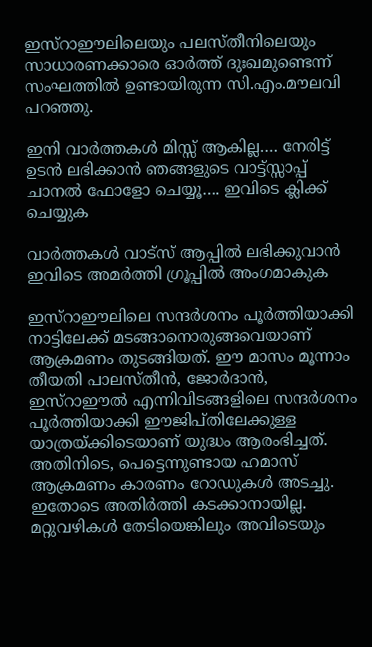ഇസ്റാഈലിലെയും പലസ്തീനിലെയും സാധാരണക്കാരെ ഓർത്ത് ദുഃഖമുണ്ടെന്ന് സംഘത്തിൽ ഉണ്ടായിരുന്ന സി.എം.മൗലവി പറഞ്ഞു.

ഇനി വാർത്തകൾ മിസ്സ്‌ ആകില്ല…. നേരിട്ട് ഉടൻ ലഭിക്കാൻ ഞങ്ങളുടെ വാട്ട്സ്സാപ്പ് ചാനൽ ഫോളോ ചെയ്യൂ…. ഇവിടെ ക്ലിക്ക് ചെയ്യുക

വാർത്തകൾ വാട്സ് ആപ്പിൽ ലഭിക്കുവാൻ ഇവിടെ അമർത്തി ഗ്രൂപ്പിൽ അംഗമാകുക

ഇസ്റാഈലിലെ സന്ദർശനം പൂർത്തിയാക്കി നാട്ടിലേക്ക് മടങ്ങാനൊരുങ്ങവെയാണ് ആക്രമണം തുടങ്ങിയത്. ഈ മാസം മൂന്നാം തീയതി പാലസ്തീൻ, ജോർദാൻ, ഇസ്റാഈൽ എന്നിവിടങ്ങളിലെ സന്ദർശനം പൂർത്തിയാക്കി ഈജിപ്തിലേക്കുള്ള യാത്രയ്ക്കിടെയാണ് യുദ്ധം ആരംഭിച്ചത്. അതിനിടെ, പെട്ടെന്നുണ്ടായ ഹമാസ് ആക്രമണം കാരണം റോഡുകൾ അടച്ചു. ഇതോടെ അതിർത്തി കടക്കാനായില്ല. മറ്റുവഴികൾ തേടിയെങ്കിലും അവിടെയും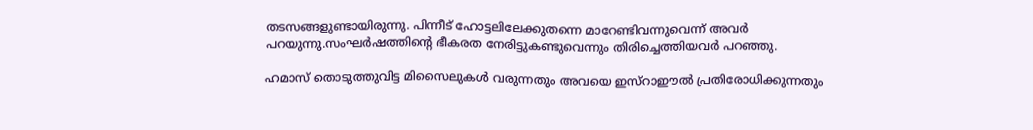തടസങ്ങളുണ്ടായിരുന്നു. പിന്നീട് ഹോട്ടലിലേക്കുതന്നെ മാറേണ്ടിവന്നുവെന്ന് അവർ പറയുന്നു.സംഘർഷത്തിന്റെ ഭീകരത നേരിട്ടുകണ്ടുവെന്നും തിരിച്ചെത്തിയവർ പറഞ്ഞു.

ഹമാസ് തൊടുത്തുവിട്ട മിസൈലുകൾ വരുന്നതും അവയെ ഇസ്റാഈൽ പ്രതിരോധിക്കുന്നതും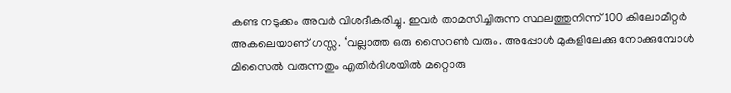കണ്ട നടുക്കം അവർ വിശദീകരിച്ചു. ഇവർ താമസിച്ചിരുന്ന സ്ഥലത്തുനിന്ന് 100 കിലോമീറ്റർ അകലെയാണ് ഗസ്സ. ‘വല്ലാത്ത ഒരു സൈറൺ വരും. അപ്പോൾ മുകളിലേക്കു നോക്കുമ്പോൾ മിസൈൽ വരുന്നതും എതിർദിശയിൽ മറ്റൊരു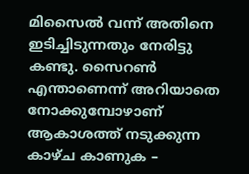മിസൈൽ വന്ന് അതിനെ ഇടിച്ചിടുന്നതും നേരിട്ടു കണ്ടു. സൈറൺ എന്താണെന്ന് അറിയാതെ നോക്കുമ്പോഴാണ് ആകാശത്ത് നടുക്കുന്ന കാഴ്ച കാണുക –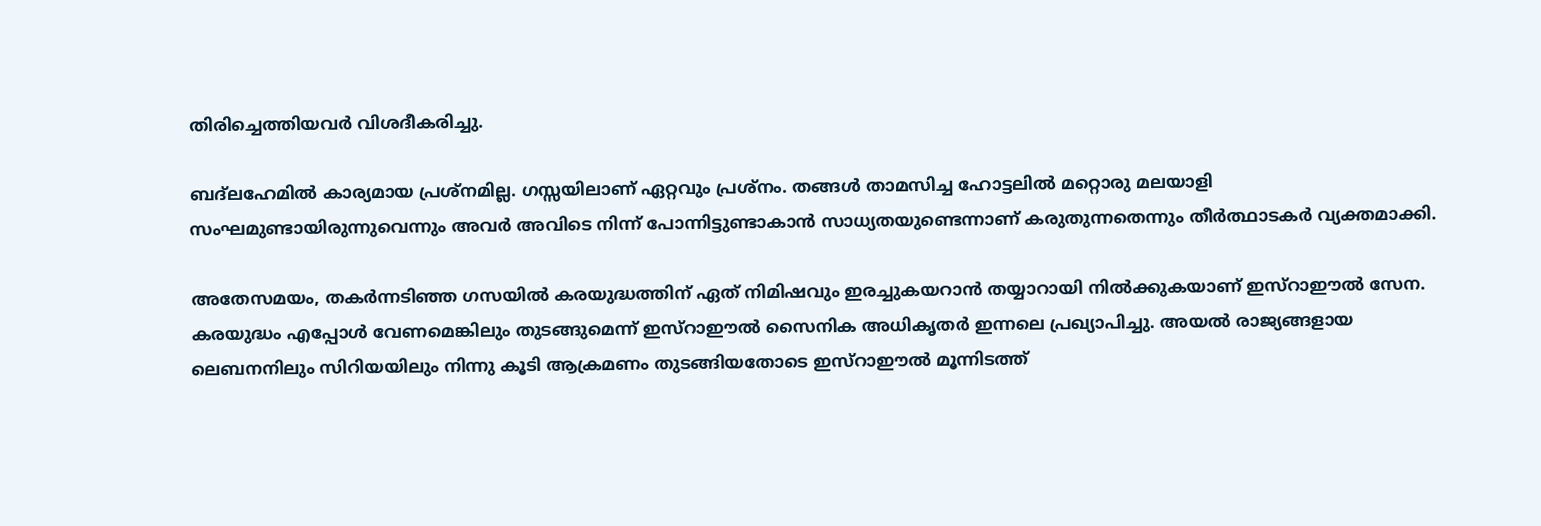തിരിച്ചെത്തിയവർ വിശദീകരിച്ചു.

ബദ്‌ലഹേമിൽ കാര്യമായ പ്രശ്‌നമില്ല. ഗസ്സയിലാണ് ഏറ്റവും പ്രശ്‌നം. തങ്ങൾ താമസിച്ച ഹോട്ടലിൽ മറ്റൊരു മലയാളി സംഘമുണ്ടായിരുന്നുവെന്നും അവർ അവിടെ നിന്ന് പോന്നിട്ടുണ്ടാകാൻ സാധ്യതയുണ്ടെന്നാണ് കരുതുന്നതെന്നും തീർത്ഥാടകർ വ്യക്തമാക്കി.

അതേസമയം, തകർന്നടിഞ്ഞ ഗസയിൽ കരയുദ്ധത്തിന് ഏത് നിമിഷവും ഇരച്ചുകയറാൻ തയ്യാറായി നിൽക്കുകയാണ് ഇസ്റാഈൽ സേന. കരയുദ്ധം എപ്പോൾ വേണമെങ്കിലും തുടങ്ങുമെന്ന് ഇസ്റാഈൽ സൈനിക അധികൃതർ ഇന്നലെ പ്രഖ്യാപിച്ചു. അയൽ രാജ്യങ്ങളായ ലെബനനിലും സിറിയയിലും നിന്നു കൂടി ആക്രമണം തുടങ്ങിയതോടെ ഇസ്റാഈൽ മൂന്നിടത്ത്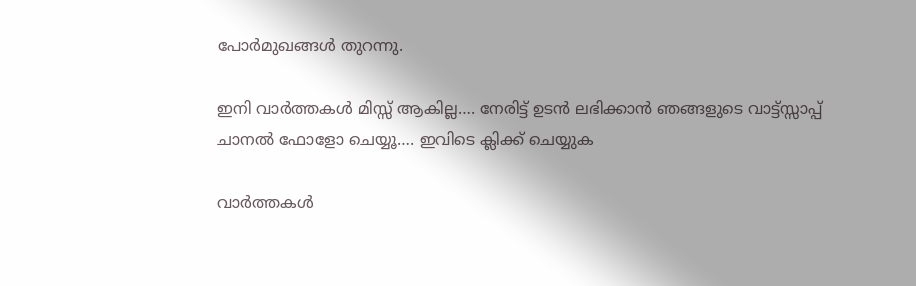പോർമുഖങ്ങൾ തുറന്നു.

ഇനി വാർത്തകൾ മിസ്സ്‌ ആകില്ല…. നേരിട്ട് ഉടൻ ലഭിക്കാൻ ഞങ്ങളുടെ വാട്ട്സ്സാപ്പ് ചാനൽ ഫോളോ ചെയ്യൂ…. ഇവിടെ ക്ലിക്ക് ചെയ്യുക

വാർത്തകൾ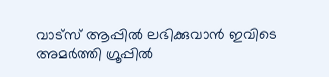വാട്സ് ആപ്പിൽ ലഭിക്കുവാൻ ഇവിടെ അമർത്തി ഗ്രൂപ്പിൽ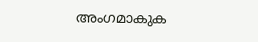അംഗമാകുക